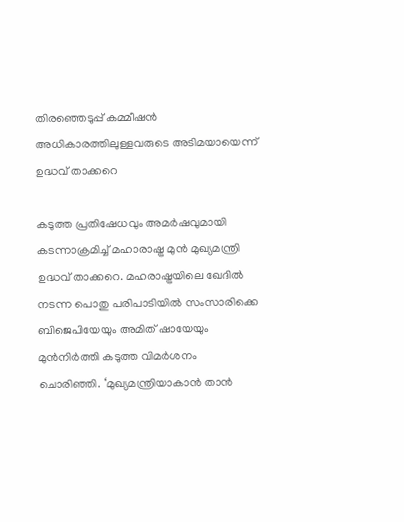തിരഞ്ഞെടുപ്പ് കമ്മീഷൻ അധികാരത്തിലുള്ളവരുടെ അടിമയായെന്ന് ഉദ്ധവ് താക്കറെ

കടുത്ത പ്രതിഷേധവും അമർഷവുമായി കടന്നാക്രമിച്ച് മഹാരാഷ്ട്ര മുന്‍ മുഖ്യമന്ത്രി ഉദ്ധവ് താക്കറെ. മഹരാഷ്ട്രയിലെ ഖേദില്‍ നടന്ന പൊതു പരിപാടിയില്‍ സംസാരിക്കെ ബിജെപിയേയും അമിത് ഷായേയും മുൻനിർത്തി കടുത്ത വിമർശനം ചൊരിഞ്ഞി. ‘മുഖ്യമന്ത്രിയാകാന്‍ താന്‍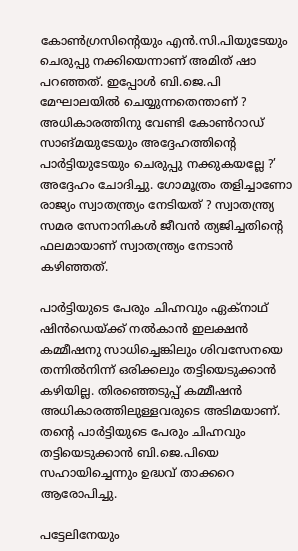കോണ്‍ഗ്രസിന്റെയും എന്‍.സി.പിയുടേയും ചെരുപ്പു നക്കിയെന്നാണ് അമിത് ഷാ പറഞ്ഞത്. ഇപ്പോള്‍ ബി.ജെ.പി മേഘാലയില്‍ ചെയ്യുന്നതെന്താണ് ? അധികാരത്തിനു വേണ്ടി കോണ്‍റാഡ് സാങ്മയുടേയും അദ്ദേഹത്തിന്റെ പാര്‍ട്ടിയുടേയും ചെരുപ്പു നക്കുകയല്ലേ ?’ അദ്ദേഹം ചോദിച്ചു. ഗോമൂത്രം തളിച്ചാണോ രാജ്യം സ്വാതന്ത്ര്യം നേടിയത് ? സ്വാതന്ത്ര്യ സമര സേനാനികള്‍ ജീവന്‍ ത്യജിച്ചതിന്റെ ഫലമായാണ് സ്വാതന്ത്ര്യം നേടാന്‍ കഴിഞ്ഞത്.

പാര്‍ട്ടിയുടെ പേരും ചിഹ്നവും ഏക്നാഥ് ഷിന്‍ഡെയ്ക്ക് നല്‍കാന്‍ ഇലക്ഷന്‍ കമ്മീഷനു സാധിച്ചെങ്കിലും ശിവസേനയെ തന്നില്‍നിന്ന് ഒരിക്കലും തട്ടിയെടുക്കാന്‍ കഴിയില്ല. തിരഞ്ഞെടുപ്പ് കമ്മീഷന്‍ അധികാരത്തിലുള്ളവരുടെ അടിമയാണ്. തന്റെ പാര്‍ട്ടിയുടെ പേരും ചിഹ്നവും തട്ടിയെടുക്കാന്‍ ബി.ജെ.പിയെ സഹായിച്ചെന്നും ഉദ്ധവ് താക്കറെ ആരോപിച്ചു.

പട്ടേലിനേയും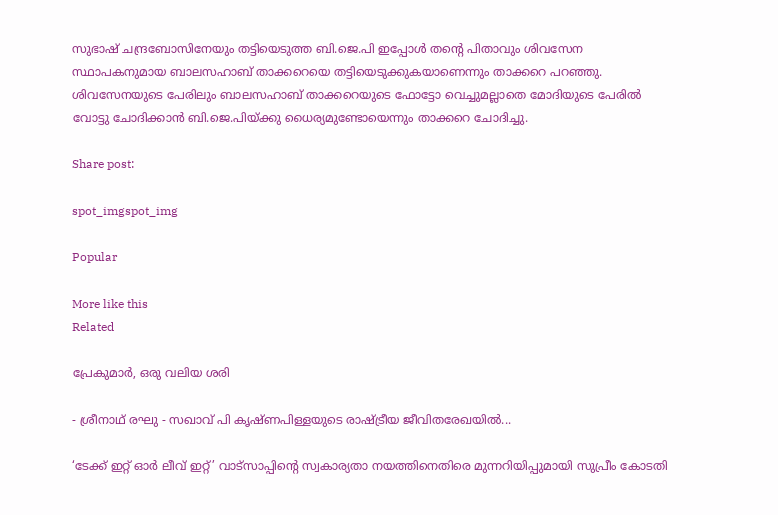സുഭാഷ് ചന്ദ്രബോസിനേയും തട്ടിയെടുത്ത ബി.ജെ.പി ഇപ്പോള്‍ തന്റെ പിതാവും ശിവസേന സ്ഥാപകനുമായ ബാലസഹാബ് താക്കറെയെ തട്ടിയെടുക്കുകയാണെന്നും താക്കറെ പറഞ്ഞു. ശിവസേനയുടെ പേരിലും ബാലസഹാബ് താക്കറെയുടെ ഫോട്ടോ വെച്ചുമല്ലാതെ മോദിയുടെ പേരില്‍ വോട്ടു ചോദിക്കാന്‍ ബി.ജെ.പിയ്ക്കു ധൈര്യമുണ്ടോയെന്നും താക്കറെ ചോദിച്ചു.

Share post:

spot_imgspot_img

Popular

More like this
Related

പ്രേകുമാർ, ഒരു വലിയ ശരി

- ശ്രീനാഥ് രഘു - സഖാവ് പി കൃഷ്ണപിള്ളയുടെ രാഷ്ട്രീയ ജീവിതരേഖയിൽ...

‘ടേക്ക് ഇറ്റ് ഓർ ലീവ് ഇറ്റ്’ വാട്സാപ്പിന്റെ സ്വകാര്യതാ നയത്തിനെതിരെ മുന്നറിയിപ്പുമായി സുപ്രീം കോടതി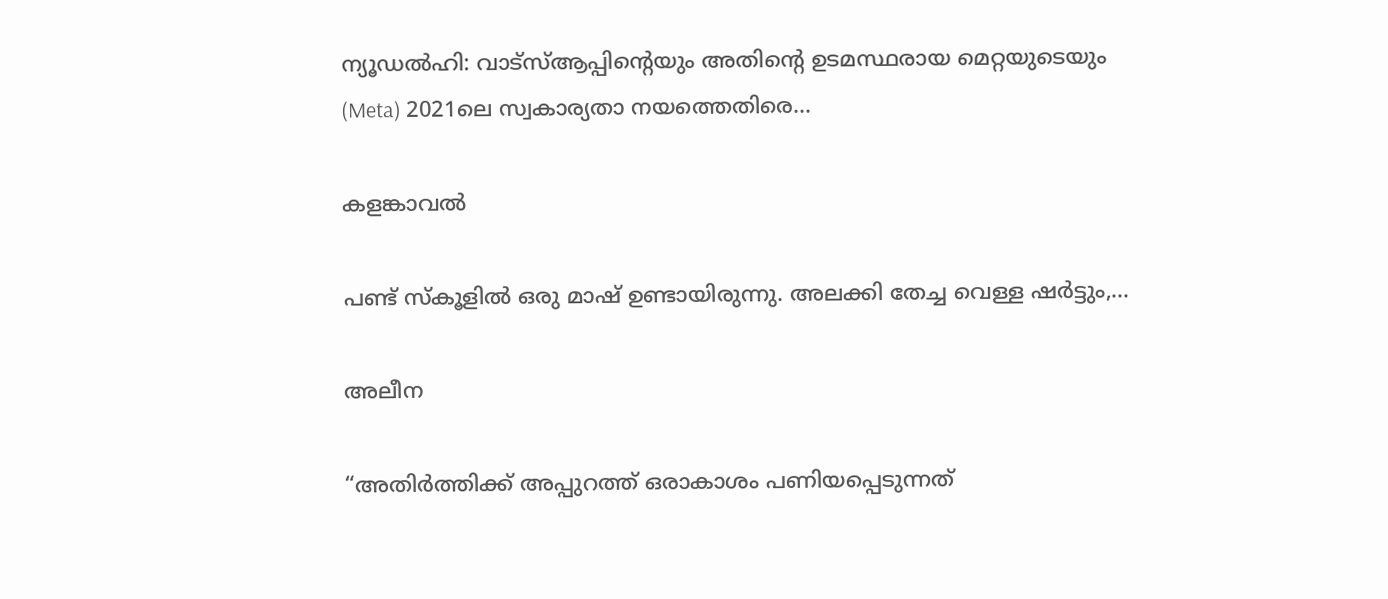ന്യൂഡൽഹി: വാട്‌സ്ആപ്പിന്റെയും അതിന്റെ ഉടമസ്ഥരായ മെറ്റയുടെയും (Meta) 2021ലെ സ്വകാര്യതാ നയത്തെതിരെ...

കളങ്കാവൽ

പണ്ട് സ്കൂളിൽ ഒരു മാഷ് ഉണ്ടായിരുന്നു. അലക്കി തേച്ച വെള്ള ഷർട്ടും,...

അലീന

“അതിര്‍ത്തിക്ക് അപ്പുറത്ത് ഒരാകാശം പണിയപ്പെടുന്നത്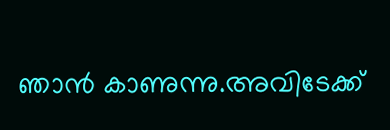ഞാന്‍ കാണുന്നു.അവിടേക്ക്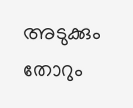അടുക്കും തോറും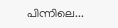പിന്നിലെ...